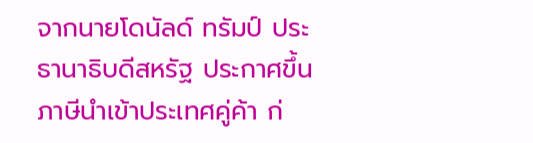จากนายโดนัลด์ ทรัมป์ ประธานาธิบดีสหรัฐ ประกาศขึ้นภาษีนำเข้าประเทศคู่ค้า ก่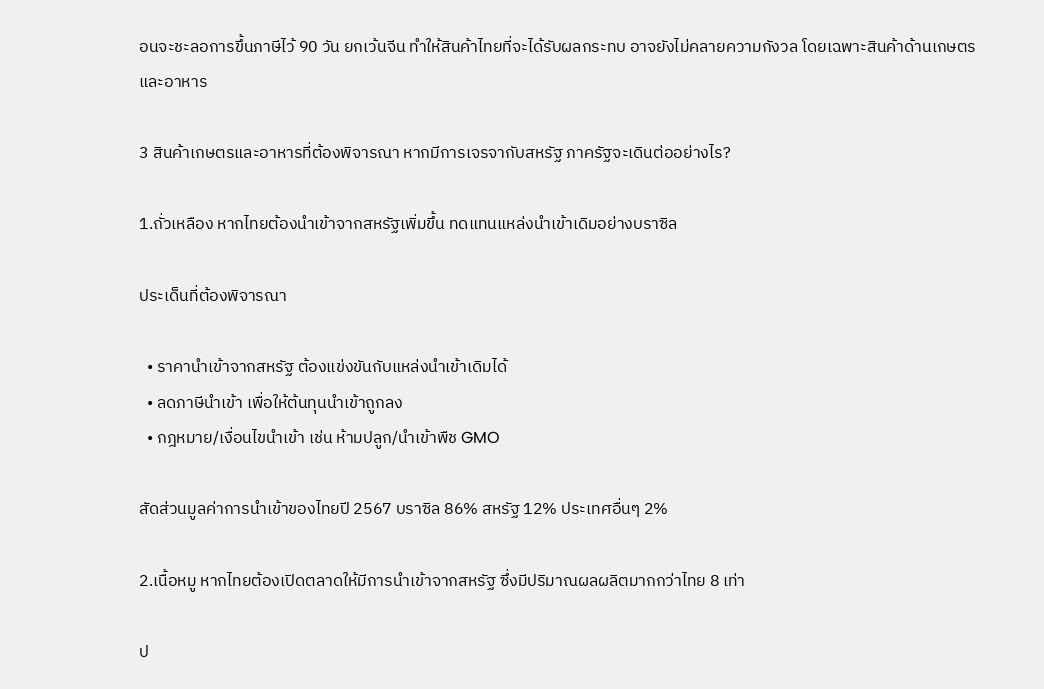อนจะชะลอการขึ้นภาษีไว้ 90 วัน ยกเว้นจีน ทำให้สินค้าไทยที่จะได้รับผลกระทบ อาจยังไม่คลายความกังวล โดยเฉพาะสินค้าด้านเกษตรและอาหาร

3 สินค้าเกษตรและอาหารที่ต้องพิจารณา หากมีการเจรจากับสหรัฐ ภาครัฐจะเดินต่ออย่างไร?

1.ถั่วเหลือง หากไทยต้องนำเข้าจากสหรัฐเพิ่มขึ้น ทดแทนแหล่งนำเข้าเดิมอย่างบราซิล

ประเด็นที่ต้องพิจารณา

  • ราคานำเข้าจากสหรัฐ ต้องแข่งขันกับแหล่งนำเข้าเดิมได้
  • ลดภาษีนำเข้า เพื่อให้ต้นทุนนำเข้าถูกลง
  • กฎหมาย/เงื่อนไขนำเข้า เช่น ห้ามปลูก/นำเข้าพืช GMO

สัดส่วนมูลค่าการนำเข้าของไทยปี 2567 บราซิล 86% สหรัฐ 12% ประเทศอื่นๆ 2%

2.เนื้อหมู หากไทยต้องเปิดตลาดให้มีการนำเข้าจากสหรัฐ ซึ่งมีปริมาณผลผลิตมากกว่าไทย 8 เท่า

ป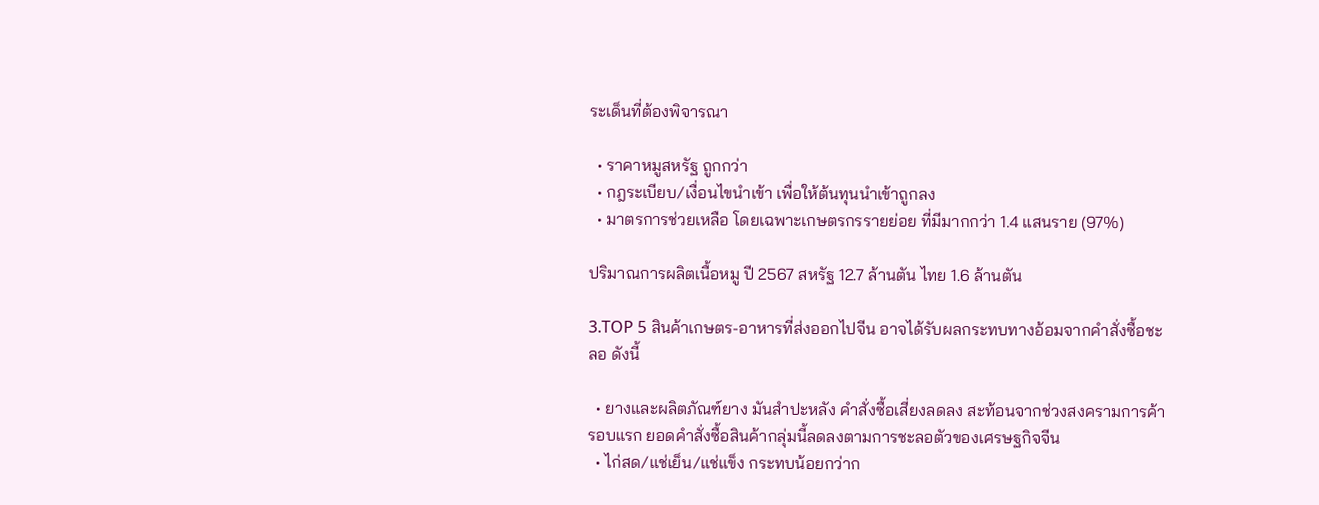ระเด็นที่ต้องพิจารณา

  • ราคาหมูสหรัฐ ถูกกว่า
  • กฎระเบียบ/เงื่อนไขนำเข้า เพื่อให้ต้นทุนนำเข้าถูกลง
  • มาตรการช่วยเหลือ โดยเฉพาะเกษตรกรรายย่อย ที่มีมากกว่า 1.4 แสนราย (97%)

ปริมาณการผลิตเนื้อหมู ปี 2567 สหรัฐ 12.7 ล้านตัน ไทย 1.6 ล้านตัน

3.TOP 5 สินค้าเกษตร-อาหารที่ส่งออกไปจีน อาจได้รับผลกระทบทางอ้อมจากคำสั่งซื้อชะลอ ดังนี้

  • ยางและผลิตภัณฑ์ยาง มันสำปะหลัง คำสั่งซื้อเสี่ยงลดลง สะท้อนจากช่วงสงครามการค้ารอบแรก ยอดคำสั่งซื้อสินค้ากลุ่มนี้ลดลงตามการชะลอตัวของเศรษฐกิจจีน
  • ไก่สด/แช่เย็น/แช่แข็ง กระทบน้อยกว่าก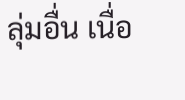ลุ่มอื่น เนื่อ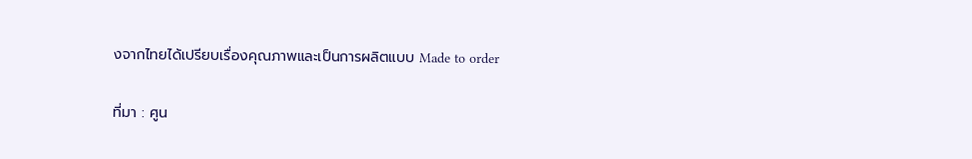งจากไทยได้เปรียบเรื่องคุณภาพและเป็นการผลิตแบบ Made to order

ที่มา : ศูน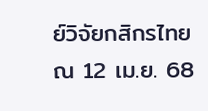ย์วิจัยกสิกรไทย ณ 12 เม.ย. 68